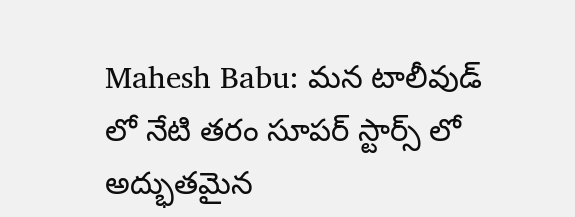Mahesh Babu: మన టాలీవుడ్ లో నేటి తరం సూపర్ స్టార్స్ లో అద్భుతమైన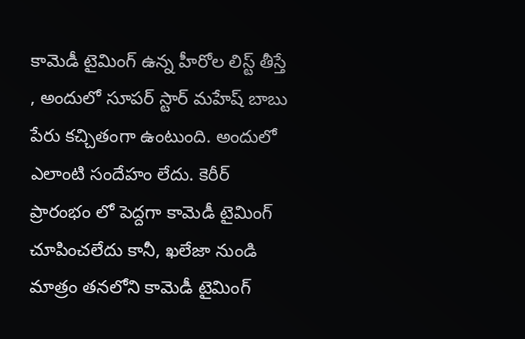కామెడీ టైమింగ్ ఉన్న హీరోల లిస్ట్ తీస్తే , అందులో సూపర్ స్టార్ మహేష్ బాబు పేరు కచ్చితంగా ఉంటుంది. అందులో ఎలాంటి సందేహం లేదు. కెరీర్ ప్రారంభం లో పెద్దగా కామెడీ టైమింగ్ చూపించలేదు కానీ, ఖలేజా నుండి మాత్రం తనలోని కామెడీ టైమింగ్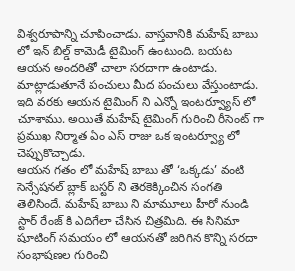విశ్వరూపాన్ని చూపించాడు. వాస్తవానికి మహేష్ బాబు లో ఇన్ బిల్డ్ కామెడీ టైమింగ్ ఉంటుంది. బయట ఆయన అందరితో చాలా సరదాగా ఉంటాడు. మాట్లాడుతూనే పంచులు మీద పంచులు వేస్తుంటాడు. ఇది వరకు ఆయన టైమింగ్ ని ఎన్నో ఇంటర్వ్యూస్ లో చూశాము. అయితే మహేష్ టైమింగ్ గురించి రీసెంట్ గా ప్రముఖ నిర్మాత ఏం ఎస్ రాజు ఒక ఇంటర్వ్యూ లో చెప్పుకొచ్చాడు.
ఆయన గతం లో మహేష్ బాబు తో ‘ఒక్కడు’ వంటి సెన్సేషనల్ బ్లాక్ బస్టర్ ని తెరకెక్కించిన సంగతి తెలిసిందే. మహేష్ బాబు ని మామూలు హీరో నుండి స్టార్ రేంజ్ కి ఎదిగేలా చేసిన చిత్రమిది. ఈ సినిమా షూటింగ్ సమయం లో ఆయనతో జరిగిన కొన్ని సరదా సంభాషణల గురించి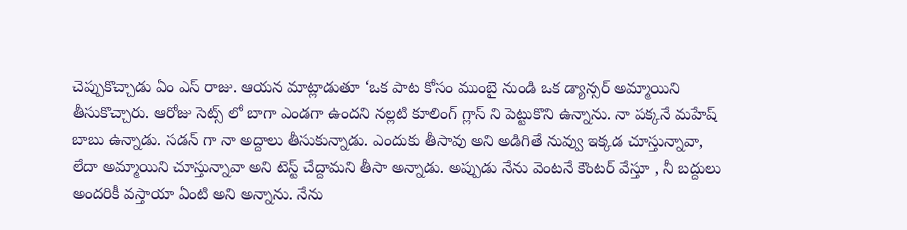చెప్పుకొచ్చాడు ఏం ఎస్ రాజు. ఆయన మాట్లాడుతూ ‘ఒక పాట కోసం ముంబై నుండి ఒక డ్యాన్సర్ అమ్మాయిని తీసుకొచ్చారు. ఆరోజు సెట్స్ లో బాగా ఎండగా ఉందని నల్లటి కూలింగ్ గ్లాస్ ని పెట్టుకొని ఉన్నాను. నా పక్కనే మహేష్ బాబు ఉన్నాడు. సడన్ గా నా అద్దాలు తీసుకున్నాడు. ఎందుకు తీసావు అని అడిగితే నువ్వు ఇక్కడ చూస్తున్నావా, లేదా అమ్మాయిని చూస్తున్నావా అని టెస్ట్ చేద్దామని తీసా అన్నాడు. అప్పుడు నేను వెంటనే కౌంటర్ వేస్తూ , నీ బద్దులు అందరికీ వస్తాయా ఏంటి అని అన్నాను. నేను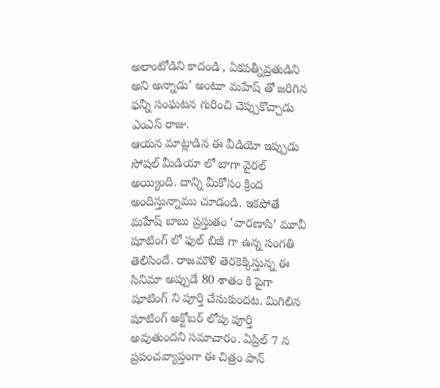అలాంటోడిని కాదండి , ఏకపత్నీవ్రతుడిని అని అన్నాడు’ అంటూ మహేష్ తో జరిగిన ఫన్నీ సంఘటన గురించి చెప్పుకొచ్చాడు ఎంఎస్ రాజు.
ఆయన మాట్లాడిన ఈ వీడియో ఇప్పుడు సోషల్ మీడియా లో బాగా వైరల్ అయ్యింది. దాన్ని మీకోసం క్రింద అందిస్తున్నాము చూడండి. ఇకపోతే మహేష్ బాబు ప్రస్తుతం ‘వారణాసి’ మూవీ షూటింగ్ లో ఫుల్ బిజీ గా ఉన్న సంగతి తెలిసిందే. రాజమౌళి తెరకెక్కిస్తున్న ఈ సినిమా అప్పుడే 80 శాతం కి పైగా షూటింగ్ ని పూర్తి చేసుకుందట. మిగిలిన షూటింగ్ అక్టోబర్ లోపు పూర్తి అవుతుందని సమాచారం. ఏప్రిల్ 7 న ప్రపంచవ్యాప్తంగా ఈ చిత్రం పాన్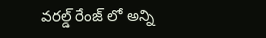వరల్డ్ రేంజ్ లో అన్ని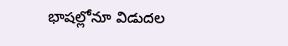భాషల్లోనూ విడుదల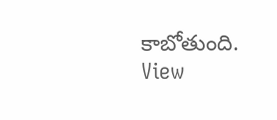కాబోతుంది.
View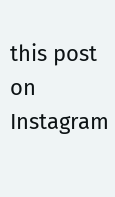this post on Instagram